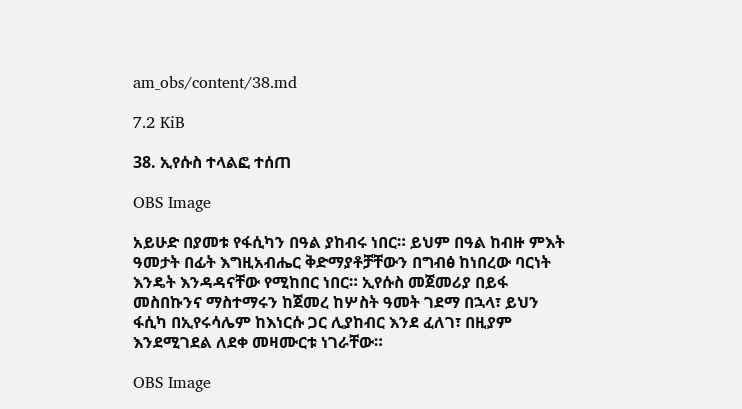am_obs/content/38.md

7.2 KiB

38. ኢየሱስ ተላልፎ ተሰጠ

OBS Image

አይሁድ በያመቱ የፋሲካን በዓል ያከብሩ ነበር። ይህም በዓል ከብዙ ምእት ዓመታት በፊት እግዚአብሔር ቅድማያቶቻቸውን በግብፅ ከነበረው ባርነት እንዴት እንዳዳናቸው የሚከበር ነበር። ኢየሱስ መጀመሪያ በይፋ መስበኩንና ማስተማሩን ከጀመረ ከሦስት ዓመት ገደማ በኋላ፣ ይህን ፋሲካ በኢየሩሳሌም ከእነርሱ ጋር ሊያከብር እንደ ፈለገ፣ በዚያም እንደሚገደል ለደቀ መዛሙርቱ ነገራቸው።

OBS Image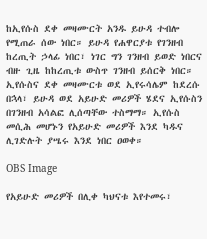ከኢየሱስ ደቀ መዛሙርት አንዱ ይሁዳ ተብሎ የሚጠራ ሰው ነበር። ይሁዳ የሐዋርያቱ የገንዘብ ከረጢት ኃላፊ ነበር፣ ነገር ግን ገንዘብ ይወድ ነበርና ብዙ ጊዜ ከከረጢቱ ውስጥ ገንዘብ ይሰርቅ ነበር። ኢየሱስና ደቀ መዛሙርቱ ወደ ኢየሩሳሌም ከደረሱ በኋላ፣ ይሁዳ ወደ አይሁድ መሪዎች ሄደና ኢየሱስን በገንዘብ አሳልፎ ሊሰጣቸው ተስማማ። ኢየሱስ መሲሕ መሆኑን የአይሁድ መሪዎች እንደ ካዱና ሊገድሉት ያሤሩ እንደ ነበር ዐወቀ።

OBS Image

የአይሁድ መሪዎች በሊቀ ካህናቱ እየተመሩ፣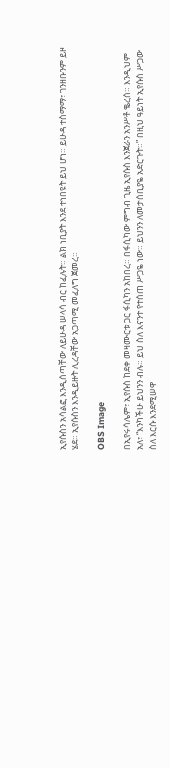ኢየሱስን አሳልፎ እንዲሰጣቸው ለይሁዳ ሠላሳ ብር ከፈሉት። ልክ ነቢያት እንደ ተነበዩት ይህ ሆነ። ይሁዳ ተስማማ፣ ገንዘቡንም ይዞ ሄደ። ኢየሱስን እንዲይዙት ሊረዳቸው አጋጣሚ መፈለግ ጀመረ።

OBS Image

በኢየሩሳሌም፣ ኢየሱስ ከደቀ መዛሙርቱ ጋር ፋሲካን አከበረ። በፋሲካው ምግብ ጊዜ ኢየሱስ እንጀራን አንሥቶ ቈረሰ። እንዲህም አለ፣ “እንካችሁ ይህንን ብሉ። ይህ ስለ እናንተ የተሰጠ ሥጋዬ ነው። ይህንን ለመታሰቢያዬ አድርጉት።” በዚህ ዓይነት ኢየሱስ ሥጋው ስለ እርሱ እንደሚሠዋ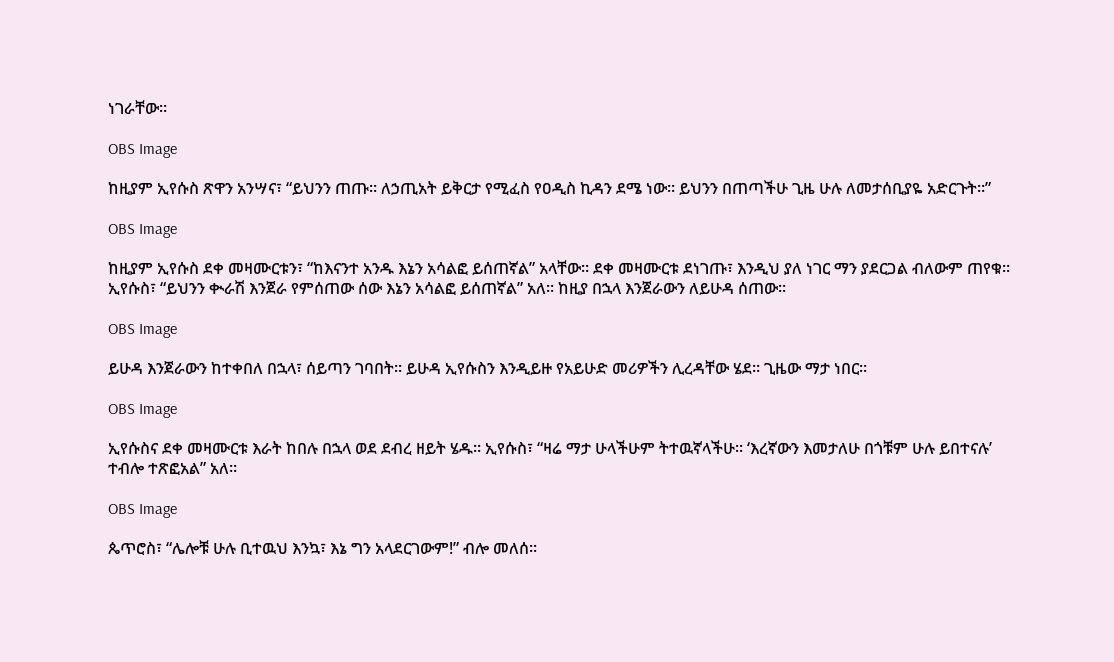ነገራቸው።

OBS Image

ከዚያም ኢየሱስ ጽዋን አንሣና፣ “ይህንን ጠጡ። ለኃጢአት ይቅርታ የሚፈስ የዐዲስ ኪዳን ደሜ ነው። ይህንን በጠጣችሁ ጊዜ ሁሉ ለመታሰቢያዬ አድርጉት።”

OBS Image

ከዚያም ኢየሱስ ደቀ መዛሙርቱን፣ “ከእናንተ አንዱ እኔን አሳልፎ ይሰጠኛል” አላቸው። ደቀ መዛሙርቱ ደነገጡ፣ እንዲህ ያለ ነገር ማን ያደርጋል ብለውም ጠየቁ። ኢየሱስ፣ “ይህንን ቊራሽ እንጀራ የምሰጠው ሰው እኔን አሳልፎ ይሰጠኛል” አለ። ከዚያ በኋላ እንጀራውን ለይሁዳ ሰጠው።

OBS Image

ይሁዳ እንጀራውን ከተቀበለ በኋላ፣ ሰይጣን ገባበት። ይሁዳ ኢየሱስን እንዲይዙ የአይሁድ መሪዎችን ሊረዳቸው ሄደ። ጊዜው ማታ ነበር።

OBS Image

ኢየሱስና ደቀ መዛሙርቱ እራት ከበሉ በኋላ ወደ ደብረ ዘይት ሄዱ። ኢየሱስ፣ “ዛሬ ማታ ሁላችሁም ትተዉኛላችሁ። ‘እረኛውን እመታለሁ በጎቹም ሁሉ ይበተናሉ’ ተብሎ ተጽፎአል” አለ።

OBS Image

ጴጥሮስ፣ “ሌሎቹ ሁሉ ቢተዉህ እንኳ፣ እኔ ግን አላደርገውም!” ብሎ መለሰ።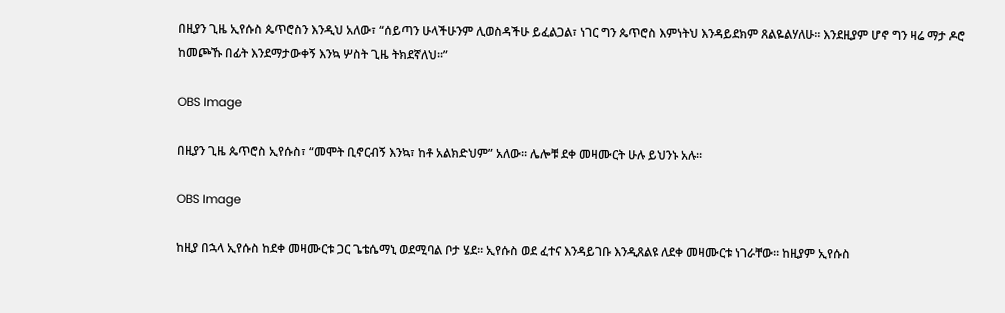በዚያን ጊዜ ኢየሱስ ጴጥሮስን እንዲህ አለው፣ “ሰይጣን ሁላችሁንም ሊወስዳችሁ ይፈልጋል፣ ነገር ግን ጴጥሮስ እምነትህ እንዳይደክም ጸልዬልሃለሁ። እንደዚያም ሆኖ ግን ዛሬ ማታ ዶሮ ከመጮኹ በፊት እንደማታውቀኝ እንኳ ሦስት ጊዜ ትክደኛለህ።”

OBS Image

በዚያን ጊዜ ጴጥሮስ ኢየሱስ፣ “መሞት ቢኖርብኝ እንኳ፣ ከቶ አልክድህም” አለው። ሌሎቹ ደቀ መዛሙርት ሁሉ ይህንኑ አሉ።

OBS Image

ከዚያ በኋላ ኢየሱስ ከደቀ መዛሙርቱ ጋር ጌቴሴማኒ ወደሚባል ቦታ ሄደ። ኢየሱስ ወደ ፈተና እንዳይገቡ እንዲጸልዩ ለደቀ መዛሙርቱ ነገራቸው። ከዚያም ኢየሱስ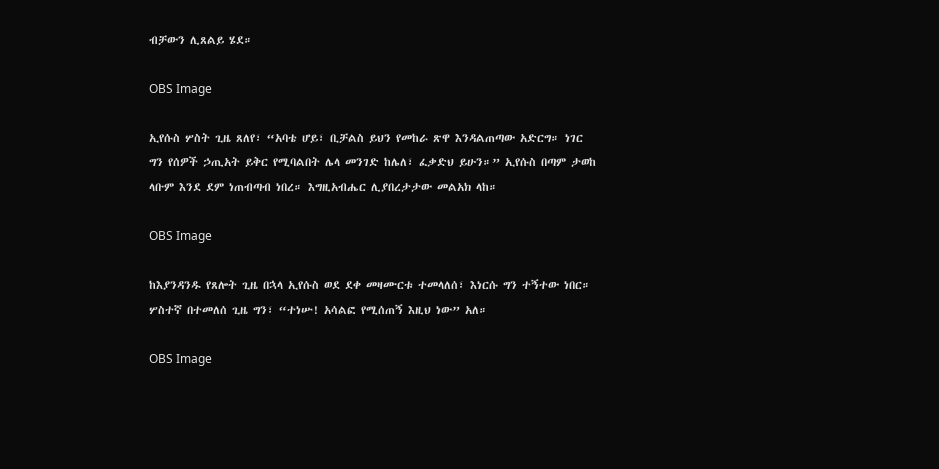ብቻውን ሊጸልይ ሄደ።

OBS Image

ኢየሱስ ሦስት ጊዜ ጸለየ፣ “አባቴ ሆይ፣ ቢቻልስ ይህን የመከራ ጽዋ እንዳልጠጣው አድርግ። ነገር ግን የሰዎች ኃጢአት ይቅር የሚባልበት ሌላ መንገድ ከሌለ፣ ፈቃድህ ይሁን።” ኢየሱስ በጣም ታወከ ላቡም እንደ ደም ነጠብጣብ ነበረ። እግዚአብሔር ሊያበረታታው መልአክ ላከ።

OBS Image

ከእያንዳንዱ የጸሎት ጊዜ በኋላ ኢየሱስ ወደ ደቀ መዛሙርቱ ተመላለሰ፣ እነርሱ ግን ተኝተው ነበር። ሦስተኛ በተመለሰ ጊዜ ግን፣ “ተነሡ! አሳልፎ የሚሰጠኝ እዚህ ነው” አለ።

OBS Image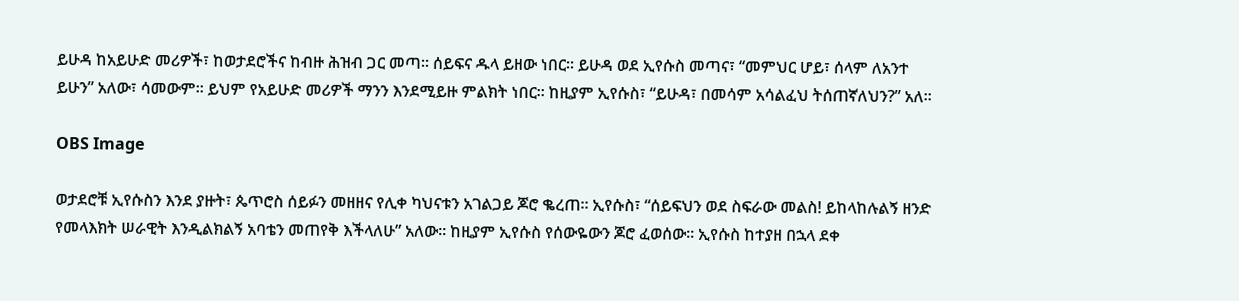ይሁዳ ከአይሁድ መሪዎች፣ ከወታደሮችና ከብዙ ሕዝብ ጋር መጣ። ሰይፍና ዱላ ይዘው ነበር። ይሁዳ ወደ ኢየሱስ መጣና፣ “መምህር ሆይ፣ ሰላም ለአንተ ይሁን” አለው፣ ሳመውም። ይህም የአይሁድ መሪዎች ማንን እንደሚይዙ ምልክት ነበር። ከዚያም ኢየሱስ፣ “ይሁዳ፣ በመሳም አሳልፈህ ትሰጠኛለህን?” አለ።

OBS Image

ወታደሮቹ ኢየሱስን እንደ ያዙት፣ ጴጥሮስ ሰይፉን መዘዘና የሊቀ ካህናቱን አገልጋይ ጆሮ ቈረጠ። ኢየሱስ፣ “ሰይፍህን ወደ ስፍራው መልስ! ይከላከሉልኝ ዘንድ የመላእክት ሠራዊት እንዲልክልኝ አባቴን መጠየቅ እችላለሁ” አለው። ከዚያም ኢየሱስ የሰውዬውን ጆሮ ፈወሰው። ኢየሱስ ከተያዘ በኋላ ደቀ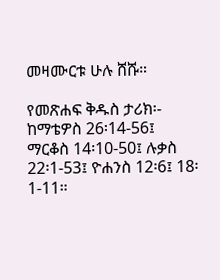መዛሙርቱ ሁሉ ሸሹ።

የመጽሐፍ ቅዱስ ታሪክ፡- ከማቴዎስ 26፡14-56፤ ማርቆስ 14፡10-50፤ ሉቃስ 22፡1-53፤ ዮሐንስ 12፡6፤ 18፡1-11።